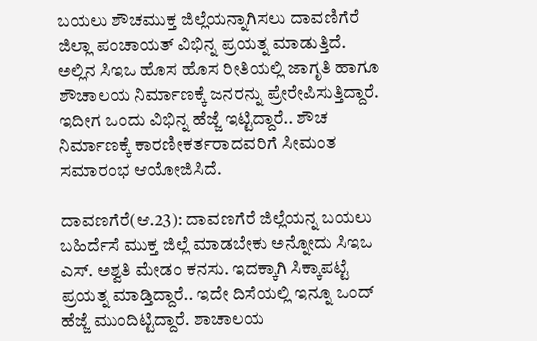ಬಯಲು ಶೌಚಮುಕ್ತ ಜಿಲ್ಲೆಯನ್ನಾಗಿಸಲು ದಾವಣಿಗೆರೆ ಜಿಲ್ಲಾ ಪಂಚಾಯತ್ ವಿಭಿನ್ನ ಪ್ರಯತ್ನ ಮಾಡುತ್ತಿದೆ. ಅಲ್ಲಿನ ಸಿಇಒ ಹೊಸ ಹೊಸ ರೀತಿಯಲ್ಲಿ ಜಾಗೃತಿ ಹಾಗೂ ಶೌಚಾಲಯ ನಿರ್ಮಾಣಕ್ಕೆ ಜನರನ್ನು ಪ್ರೇರೇಪಿಸುತ್ತಿದ್ದಾರೆ. ಇದೀಗ ಒಂದು ವಿಭಿನ್ನ ಹೆಜ್ಜೆ ಇಟ್ಟಿದ್ದಾರೆ.. ಶೌಚ ನಿರ್ಮಾಣಕ್ಕೆ ಕಾರಣೀಕರ್ತರಾದವರಿಗೆ ಸೀಮಂತ ಸಮಾರಂಭ ಆಯೋಜಿಸಿದೆ.

ದಾವಣಗೆರೆ(ಆ.23): ದಾವಣಗೆರೆ ಜಿಲ್ಲೆಯನ್ನ ಬಯಲು ಬಹಿರ್ದೆಸೆ ಮುಕ್ತ ಜಿಲ್ಲೆ ಮಾಡಬೇಕು ಅನ್ನೋದು ಸಿಇಒ ಎಸ್. ಅಶ್ವತಿ ಮೇಡಂ ಕನಸು. ಇದಕ್ಕಾಗಿ ಸಿಕ್ಕಾಪಟ್ಟೆ ಪ್ರಯತ್ನ ಮಾಡ್ತಿದ್ದಾರೆ.. ಇದೇ ದಿಸೆಯಲ್ಲಿ ಇನ್ನೂ ಒಂದ್ ಹೆಜ್ಜೆ ಮುಂದಿಟ್ಟಿದ್ದಾರೆ. ಶಾಚಾಲಯ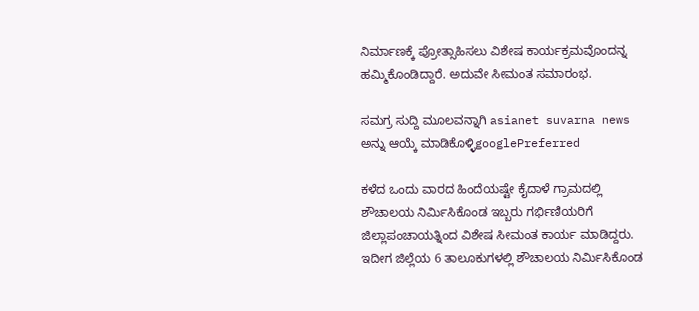ನಿರ್ಮಾಣಕ್ಕೆ ಪ್ರೋತ್ಸಾಹಿಸಲು ವಿಶೇಷ ಕಾರ್ಯಕ್ರಮವೊಂದನ್ನ ಹಮ್ಮಿಕೊಂಡಿದ್ದಾರೆ. ಅದುವೇ ಸೀಮಂತ ಸಮಾರಂಭ.

ಸಮಗ್ರ ಸುದ್ದಿ ಮೂಲವನ್ನಾಗಿ asianet suvarna news ಅನ್ನು ಆಯ್ಕೆ ಮಾಡಿಕೊಳ್ಳಿgooglePreferred

ಕಳೆದ ಒಂದು ವಾರದ ಹಿಂದೆಯಷ್ಟೇ ಕೈದಾಳೆ ಗ್ರಾಮದಲ್ಲಿ ಶೌಚಾಲಯ ನಿರ್ಮಿಸಿಕೊಂಡ ಇಬ್ಬರು ಗರ್ಭಿಣಿಯರಿಗೆ ಜಿಲ್ಲಾಪಂಚಾಯತ್ನಿಂದ ವಿಶೇಷ ಸೀಮಂತ ಕಾರ್ಯ ಮಾಡಿದ್ದರು. ಇದೀಗ ಜಿಲ್ಲೆಯ 6 ತಾಲೂಕುಗಳಲ್ಲಿ ಶೌಚಾಲಯ ನಿರ್ಮಿಸಿಕೊಂಡ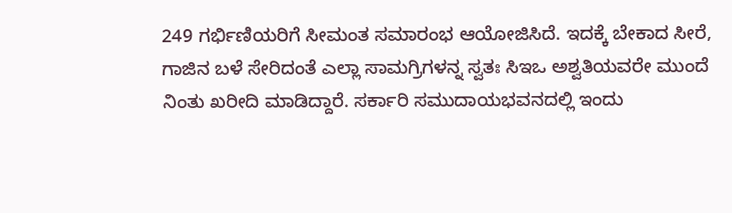249 ಗರ್ಭಿಣಿಯರಿಗೆ ಸೀಮಂತ ಸಮಾರಂಭ ಆಯೋಜಿಸಿದೆ. ಇದಕ್ಕೆ ಬೇಕಾದ ಸೀರೆ, ಗಾಜಿನ ಬಳೆ ಸೇರಿದಂತೆ ಎಲ್ಲಾ ಸಾಮಗ್ರಿಗಳನ್ನ ಸ್ವತಃ ಸಿಇಒ ಅಶ್ವತಿಯವರೇ ಮುಂದೆ ನಿಂತು ಖರೀದಿ ಮಾಡಿದ್ದಾರೆ. ಸರ್ಕಾರಿ ಸಮುದಾಯಭವನದಲ್ಲಿ ಇಂದು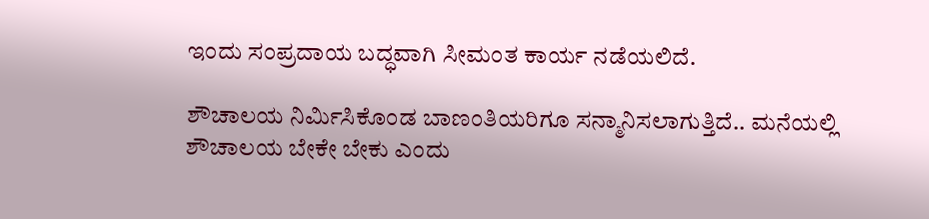ಇಂದು ಸಂಪ್ರದಾಯ ಬದ್ಧವಾಗಿ ಸೀಮಂತ ಕಾರ್ಯ ನಡೆಯಲಿದೆ.

ಶೌಚಾಲಯ ನಿರ್ಮಿಸಿಕೊಂಡ ಬಾಣಂತಿಯರಿಗೂ ಸನ್ಮಾನಿಸಲಾಗುತ್ತಿದೆ.. ಮನೆಯಲ್ಲಿ ಶೌಚಾಲಯ ಬೇಕೇ ಬೇಕು ಎಂದು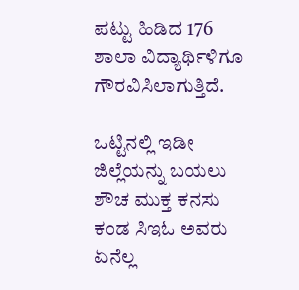ಪಟ್ಟು ಹಿಡಿದ 176 ಶಾಲಾ ವಿದ್ಯಾರ್ಥಿಳಿಗೂ ಗೌರವಿಸಿಲಾಗುತ್ತಿದೆ.

ಒಟ್ಟಿನಲ್ಲಿ ಇಡೀ ಜಿಲ್ಲೆಯನ್ನು ಬಯಲು ಶೌಚ ಮುಕ್ತ ಕನಸು ಕಂಡ ಸಿಇಓ ಅವರು ಏನೆಲ್ಲ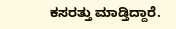ಕಸರತ್ತು ಮಾಡ್ತಿದ್ದಾರೆ.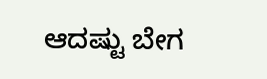ಆದಷ್ಟು ಬೇಗ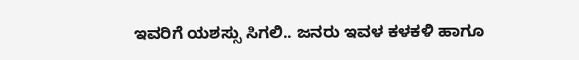ಇವರಿಗೆ ಯಶಸ್ಸು ಸಿಗಲಿ.. ಜನರು ಇವಳ ಕಳಕಳಿ ಹಾಗೂ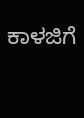ಕಾಳಜಿಗೆ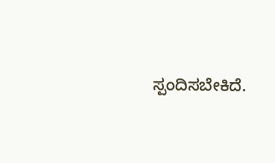ಸ್ಪಂದಿಸಬೇಕಿದೆ.